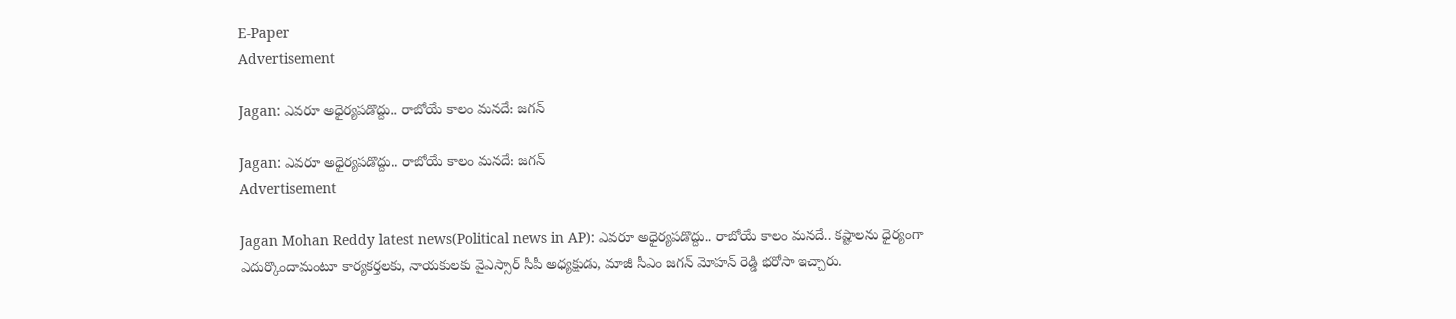E-Paper
Advertisement

Jagan: ఎవరూ అధైర్యపడొద్దు.. రాబోయే కాలం మనదే: జగన్

Jagan: ఎవరూ అధైర్యపడొద్దు.. రాబోయే కాలం మనదే: జగన్
Advertisement

Jagan Mohan Reddy latest news(Political news in AP): ఎవరూ అధైర్యపడొద్దు.. రాబోయే కాలం మనదే.. కష్టాలను ధైర్యంగా ఎదుర్కొందామంటూ కార్యకర్తలకు, నాయకులకు వైఎస్సార్ సీపీ అధ్యక్షుడు, మాజీ సీఎం జగన్ మోహన్ రెడ్డి భరోసా ఇచ్చారు.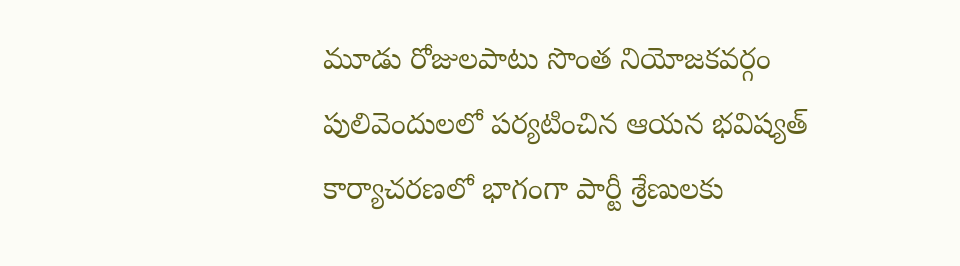మూడు రోజులపాటు సొంత నియోజకవర్గం పులివెందులలో పర్యటించిన ఆయన భవిష్యత్ కార్యాచరణలో భాగంగా పార్టీ శ్రేణులకు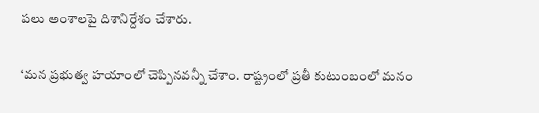పలు అంశాలపై దిశానిర్దేశం చేశారు.

‘మన ప్రభుత్వ హయాంలో చెప్పినవన్నీ చేశాం. రాష్ట్రంలో ప్రతీ కుటుంబంలో మనం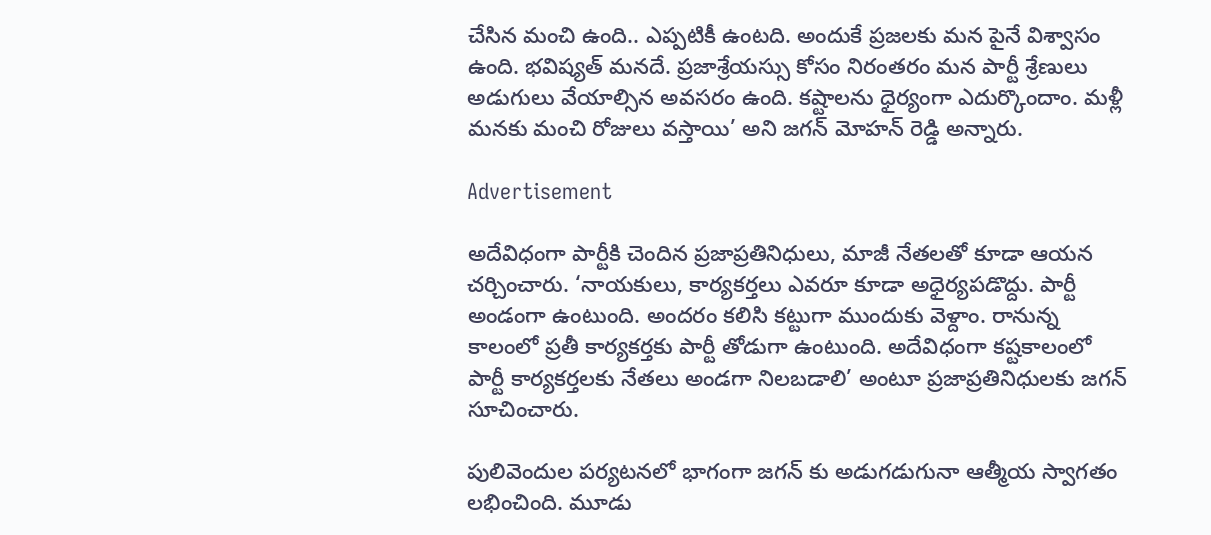చేసిన మంచి ఉంది.. ఎప్పటికీ ఉంటది. అందుకే ప్రజలకు మన పైనే విశ్వాసం ఉంది. భవిష్యత్ మనదే. ప్రజాశ్రేయస్సు కోసం నిరంతరం మన పార్టీ శ్రేణులు అడుగులు వేయాల్సిన అవసరం ఉంది. కష్టాలను ధైర్యంగా ఎదుర్కొందాం. మళ్లీ మనకు మంచి రోజులు వస్తాయి’ అని జగన్ మోహన్ రెడ్డి అన్నారు.

Advertisement

అదేవిధంగా పార్టీకి చెందిన ప్రజాప్రతినిధులు, మాజీ నేతలతో కూడా ఆయన చర్చించారు. ‘నాయకులు, కార్యకర్తలు ఎవరూ కూడా అధైర్యపడొద్దు. పార్టీ అండంగా ఉంటుంది. అందరం కలిసి కట్టుగా ముందుకు వెళ్దాం. రానున్న కాలంలో ప్రతీ కార్యకర్తకు పార్టీ తోడుగా ఉంటుంది. అదేవిధంగా కష్టకాలంలో పార్టీ కార్యకర్తలకు నేతలు అండగా నిలబడాలి’ అంటూ ప్రజాప్రతినిధులకు జగన్ సూచించారు.

పులివెందుల పర్యటనలో భాగంగా జగన్ కు అడుగడుగునా ఆత్మీయ స్వాగతం లభించింది. మూడు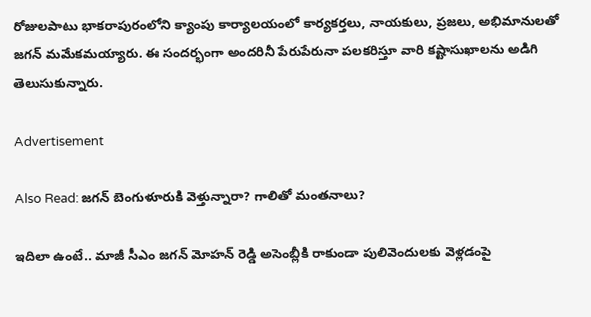రోజులపాటు భాకరాపురంలోని క్యాంపు కార్యాలయంలో కార్యకర్తలు, నాయకులు, ప్రజలు, అభిమానులతో జగన్ మమేకమయ్యారు. ఈ సందర్భంగా అందరినీ పేరుపేరునా పలకరిస్తూ వారి కష్టాసుఖాలను అడిగి తెలుసుకున్నారు.

Advertisement

Also Read: జగన్ బెంగుళూరుకి వెళ్తున్నారా? గాలితో మంతనాలు?

ఇదిలా ఉంటే.. మాజీ సీఎం జగన్ మోహన్ రెడ్డి అసెంబ్లీకి రాకుండా పులివెందులకు వెళ్లడంపై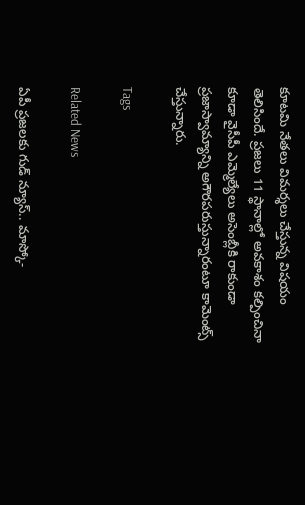కూటమి నేతలు విమర్శలు చేస్తున్న విషయం తెలిసిందే. ప్రజలు 11 స్థానాల్లో అవకాశం కల్పించినా కూడా వైసీపీ ఎమ్మెల్యేలు అసెంబ్లీకి రాకుండా ప్రజాస్వామ్యాన్ని అగౌరపరుస్తున్నారంటూ కామెంట్స్ చేస్తున్నారు.

Tags

Related News

ఏపీ ప్రజలకు గుడ్ న్యూస్.. మాస్కో-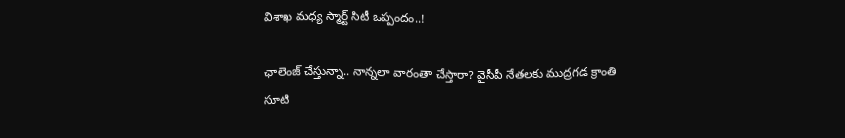విశాఖ మధ్య స్మార్ట్ సిటీ ఒప్పందం..!

ఛాలెంజ్ చేస్తున్నా.. నాన్నలా వారంతా చేస్తారా? వైసీపీ నేతలకు ముద్రగడ క్రాంతి సూటి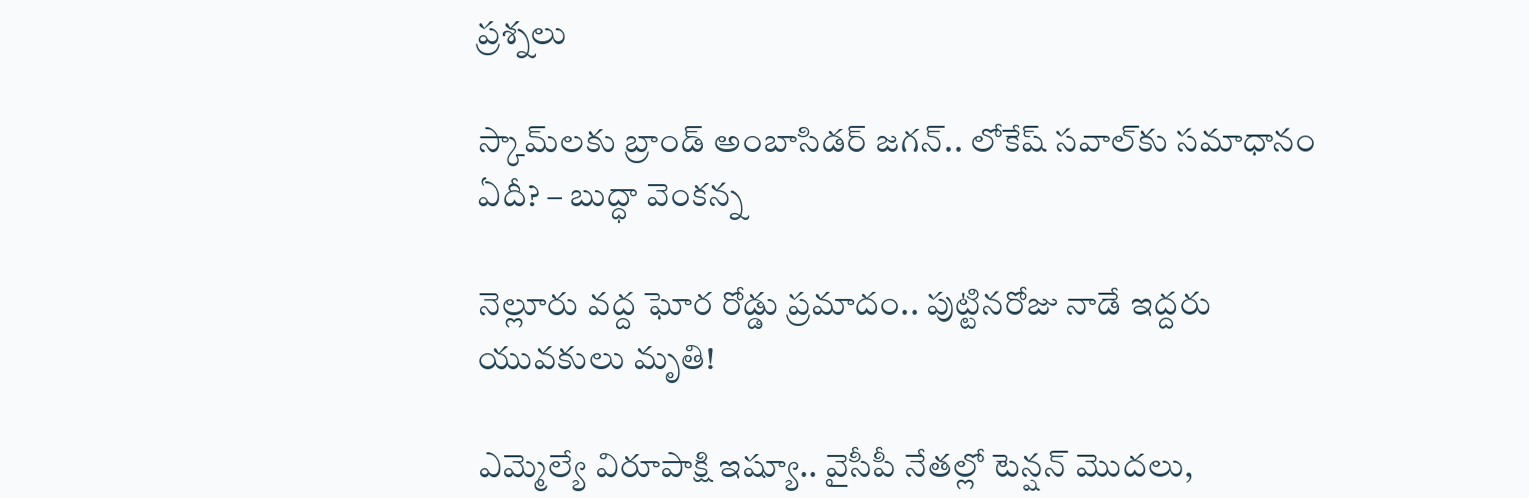ప్రశ్నలు

స్కామ్‌లకు బ్రాండ్ అంబాసిడర్ జగన్.. లోకేష్ సవాల్‌కు సమాధానం ఏదీ? – బుద్ధా వెంకన్న

నెల్లూరు వద్ద ఘోర రోడ్డు ప్రమాదం.. పుట్టినరోజు నాడే ఇద్దరు యువకులు మృతి!

ఎమ్మెల్యే విరూపాక్షి ఇష్యూ.. వైసీపీ నేతల్లో టెన్షన్ మొదలు,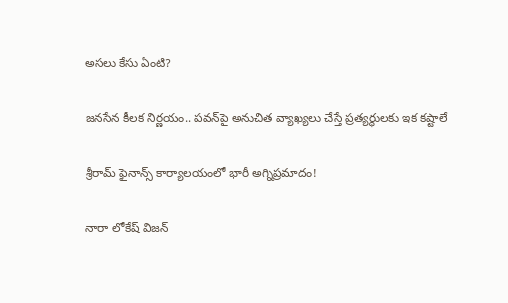అసలు కేసు ఏంటి?

జనసేన కీలక నిర్ణయం.. పవన్‌పై అనుచిత వ్యాఖ్యలు చేస్తే ప్రత్యర్థులకు ఇక కష్టాలే

శ్రీరామ్ ఫైనాన్స్ కార్యాలయంలో భారీ అగ్నిప్రమాదం!

నారా లోకేష్ విజన్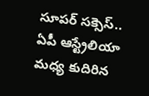సూపర్ సక్సెస్.. ఏపీ ఆస్ట్రేలియా మధ్య కుదిరిన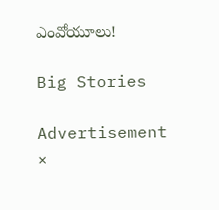ఎంవోయూలు!

Big Stories

Advertisement
×